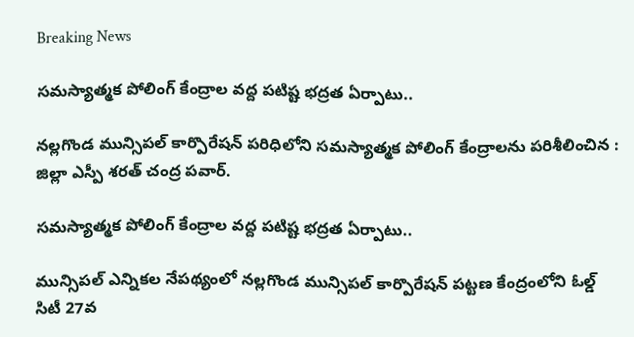Breaking News

సమస్యాత్మక పోలింగ్ కేంద్రాల వద్ద పటిష్ట భద్రత ఏర్పాటు..

నల్లగొండ మున్సిపల్ కార్పొరేషన్ పరిధిలోని సమస్యాత్మక పోలింగ్ కేంద్రాలను పరిశీలించిన : జిల్లా ఎస్పీ శరత్ చంద్ర పవార్.

సమస్యాత్మక పోలింగ్ కేంద్రాల వద్ద పటిష్ట భద్రత ఏర్పాటు..

మున్సిపల్ ఎన్నికల నేపథ్యంలో నల్లగొండ మున్సిపల్ కార్పొరేషన్ పట్టణ కేంద్రంలోని ఓల్డ్ సిటీ 27వ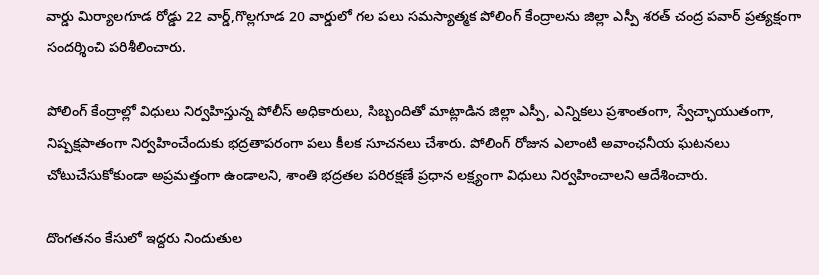వార్డు మిర్యాలగూడ రోడ్డు 22 వార్డ్,గొల్లగూడ 20 వార్డులో గల పలు సమస్యాత్మక పోలింగ్ కేంద్రాలను జిల్లా ఎస్పీ శరత్ చంద్ర పవార్ ప్రత్యక్షంగా సందర్శించి పరిశీలించారు.

పోలింగ్ కేంద్రాల్లో విధులు నిర్వహిస్తున్న పోలీస్ అధికారులు, సిబ్బందితో మాట్లాడిన జిల్లా ఎస్పీ, ఎన్నికలు ప్రశాంతంగా, స్వేచ్ఛాయుతంగా, నిష్పక్షపాతంగా నిర్వహించేందుకు భద్రతాపరంగా పలు కీలక సూచనలు చేశారు. పోలింగ్ రోజున ఎలాంటి అవాంఛనీయ ఘటనలు చోటుచేసుకోకుండా అప్రమత్తంగా ఉండాలని, శాంతి భద్రతల పరిరక్షణే ప్రధాన లక్ష్యంగా విధులు నిర్వహించాలని ఆదేశించారు.

దొంగతనం కేసులో ఇద్దరు నిందుతుల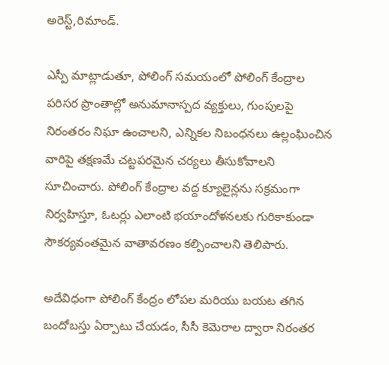అరెస్ట్,రిమాండ్.

ఎస్పీ మాట్లాడుతూ, పోలింగ్ సమయంలో పోలింగ్ కేంద్రాల పరిసర ప్రాంతాల్లో అనుమానాస్పద వ్యక్తులు, గుంపులపై నిరంతరం నిఘా ఉంచాలని, ఎన్నికల నిబంధనలు ఉల్లంఘించిన వారిపై తక్షణమే చట్టపరమైన చర్యలు తీసుకోవాలని సూచించారు. పోలింగ్ కేంద్రాల వద్ద క్యూలైన్లను సక్రమంగా నిర్వహిస్తూ, ఓటర్లు ఎలాంటి భయాందోళనలకు గురికాకుండా సౌకర్యవంతమైన వాతావరణం కల్పించాలని తెలిపారు.

అదేవిధంగా పోలింగ్ కేంద్రం లోపల మరియు బయట తగిన బందోబస్తు ఏర్పాటు చేయడం, సీసీ కెమెరాల ద్వారా నిరంతర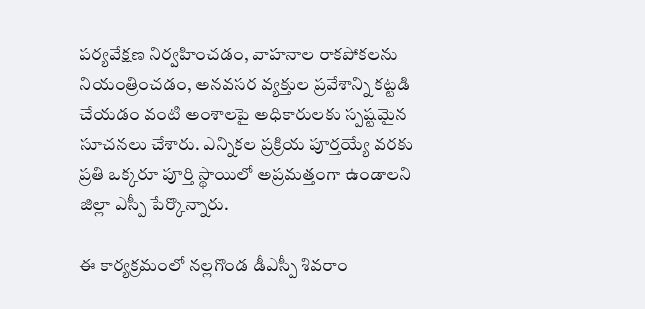పర్యవేక్షణ నిర్వహించడం, వాహనాల రాకపోకలను నియంత్రించడం, అనవసర వ్యక్తుల ప్రవేశాన్ని కట్టడి చేయడం వంటి అంశాలపై అధికారులకు స్పష్టమైన సూచనలు చేశారు. ఎన్నికల ప్రక్రియ పూర్తయ్యే వరకు ప్రతి ఒక్కరూ పూర్తి స్థాయిలో అప్రమత్తంగా ఉండాలని జిల్లా ఎస్పీ పేర్కొన్నారు.

ఈ కార్యక్రమంలో నల్లగొండ డీఎస్పీ శివరాం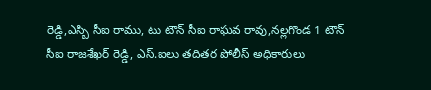రెడ్డి,ఎస్బి సీఐ రాము, టు టౌన్ సీఐ రాఘవ రావు,నల్లగొండ 1 టౌన్ సీఐ రాజశేఖర్ రెడ్డి, ఎస్.ఐలు తదితర పోలీస్ అధికారులు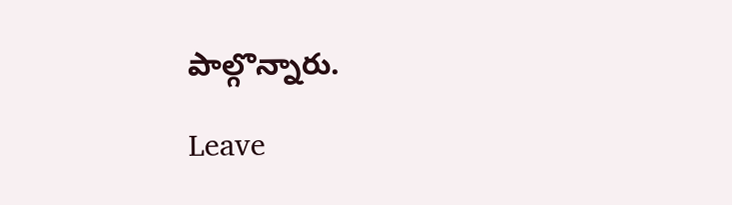పాల్గొన్నారు.

Leave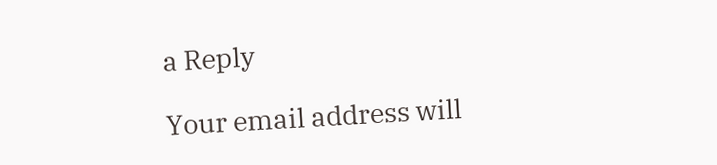a Reply

Your email address will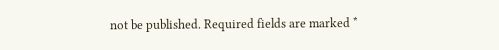not be published. Required fields are marked *